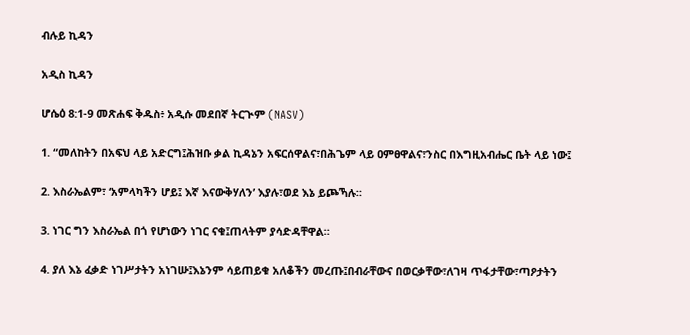ብሉይ ኪዳን

አዲስ ኪዳን

ሆሴዕ 8:1-9 መጽሐፍ ቅዱስ፥ አዲሱ መደበኛ ትርጒም (NASV)

1. “መለከትን በአፍህ ላይ አድርግ፤ሕዝቡ ቃል ኪዳኔን አፍርሰዋልና፣በሕጌም ላይ ዐምፀዋልና፣ንስር በእግዚአብሔር ቤት ላይ ነው፤

2. እስራኤልም፣ ‘አምላካችን ሆይ፤ እኛ እናውቅሃለን’ እያሉ፣ወደ እኔ ይጮኻሉ።

3. ነገር ግን እስራኤል በጎ የሆነውን ነገር ናቁ፤ጠላትም ያሳድዳቸዋል።

4. ያለ እኔ ፈቃድ ነገሥታትን አነገሡ፤እኔንም ሳይጠይቁ አለቆችን መረጡ፤በብራቸውና በወርቃቸው፣ለገዛ ጥፋታቸው፣ጣዖታትን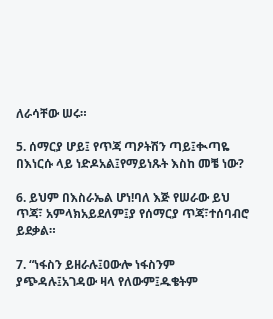ለራሳቸው ሠሩ።

5. ሰማርያ ሆይ፤ የጥጃ ጣዖትሽን ጣይ፤ቊጣዬ በእነርሱ ላይ ነድዶአል፤የማይነጹት እስከ መቼ ነው?

6. ይህም በእስራኤል ሆነ!ባለ እጅ የሠራው ይህ ጥጃ፣ አምላክአይደለም፤ያ የሰማርያ ጥጃ፣ተሰባብሮ ይደቃል።

7. “ነፋስን ይዘራሉ፤ዐውሎ ነፋስንም ያጭዳሉ፤አገዳው ዛላ የለውም፤ዱቄትም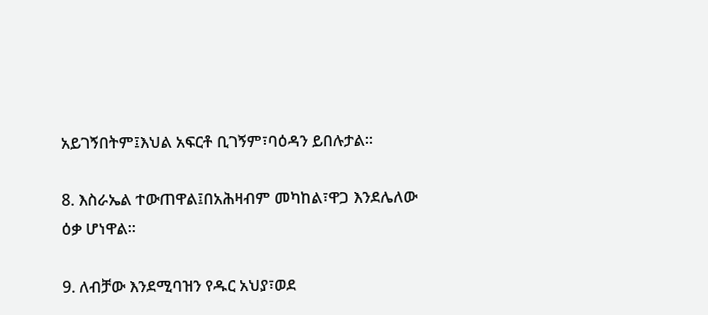አይገኝበትም፤እህል አፍርቶ ቢገኝም፣ባዕዳን ይበሉታል።

8. እስራኤል ተውጠዋል፤በአሕዛብም መካከል፣ዋጋ እንደሌለው ዕቃ ሆነዋል።

9. ለብቻው እንደሚባዝን የዱር አህያ፣ወደ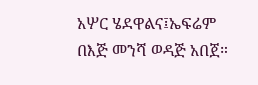አሦር ሄደዋልና፤ኤፍሬም በእጅ መንሻ ወዳጅ አበጀ።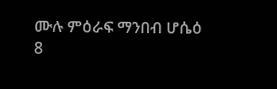ሙሉ ምዕራፍ ማንበብ ሆሴዕ 8